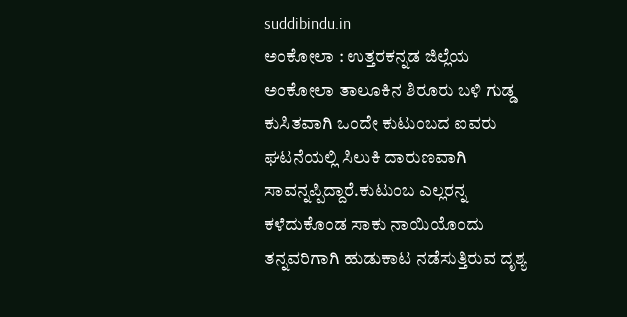suddibindu.in
ಅಂಕೋಲಾ : ಉತ್ತರಕನ್ನಡ ಜಿಲ್ಲೆಯ ಅಂಕೋಲಾ ತಾಲೂಕಿನ ಶಿರೂರು ಬಳಿ ಗುಡ್ಡ ಕುಸಿತವಾಗಿ ಒಂದೇ ಕುಟುಂಬದ ಐವರು ಘಟನೆಯಲ್ಲಿ ಸಿಲುಕಿ ದಾರುಣವಾಗಿ ಸಾವನ್ನಪ್ಪಿದ್ದಾರೆ.ಕುಟುಂಬ ಎಲ್ಲರನ್ನ ಕಳೆದುಕೊಂಡ ಸಾಕು ನಾಯಿಯೊಂದು ತನ್ನವರಿಗಾಗಿ ಹುಡುಕಾಟ ನಡೆಸುತ್ತಿರುವ ದೃಶ್ಯ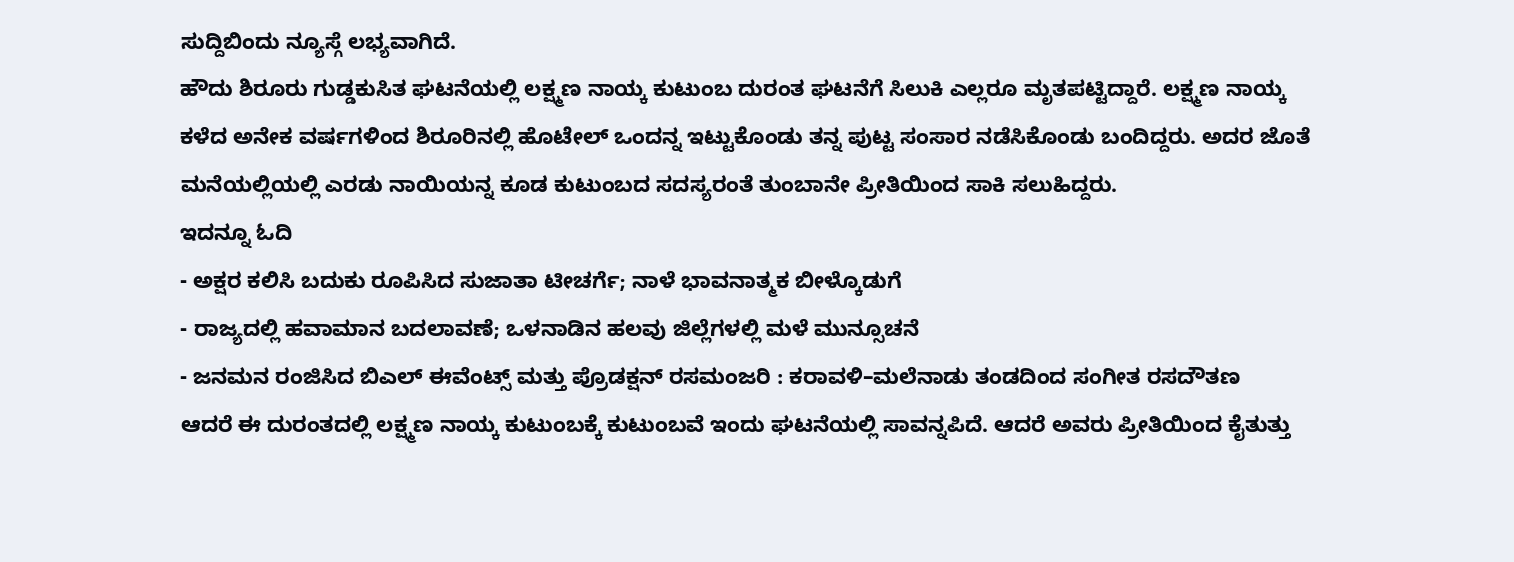ಸುದ್ದಿಬಿಂದು ನ್ಯೂಸ್ಗೆ ಲಭ್ಯವಾಗಿದೆ.
ಹೌದು ಶಿರೂರು ಗುಡ್ಡಕುಸಿತ ಘಟನೆಯಲ್ಲಿ ಲಕ್ಷ್ಮಣ ನಾಯ್ಕ ಕುಟುಂಬ ದುರಂತ ಘಟನೆಗೆ ಸಿಲುಕಿ ಎಲ್ಲರೂ ಮೃತಪಟ್ಟಿದ್ದಾರೆ. ಲಕ್ಷ್ಮಣ ನಾಯ್ಕ ಕಳೆದ ಅನೇಕ ವರ್ಷಗಳಿಂದ ಶಿರೂರಿನಲ್ಲಿ ಹೊಟೇಲ್ ಒಂದನ್ನ ಇಟ್ಟುಕೊಂಡು ತನ್ನ ಪುಟ್ಟ ಸಂಸಾರ ನಡೆಸಿಕೊಂಡು ಬಂದಿದ್ದರು. ಅದರ ಜೊತೆ ಮನೆಯಲ್ಲಿಯಲ್ಲಿ ಎರಡು ನಾಯಿಯನ್ನ ಕೂಡ ಕುಟುಂಬದ ಸದಸ್ಯರಂತೆ ತುಂಬಾನೇ ಪ್ರೀತಿಯಿಂದ ಸಾಕಿ ಸಲುಹಿದ್ದರು.
ಇದನ್ನೂ ಓದಿ
- ಅಕ್ಷರ ಕಲಿಸಿ ಬದುಕು ರೂಪಿಸಿದ ಸುಜಾತಾ ಟೀಚರ್ಗೆ; ನಾಳೆ ಭಾವನಾತ್ಮಕ ಬೀಳ್ಕೊಡುಗೆ
- ರಾಜ್ಯದಲ್ಲಿ ಹವಾಮಾನ ಬದಲಾವಣೆ; ಒಳನಾಡಿನ ಹಲವು ಜಿಲ್ಲೆಗಳಲ್ಲಿ ಮಳೆ ಮುನ್ಸೂಚನೆ
- ಜನಮನ ರಂಜಿಸಿದ ಬಿಎಲ್ ಈವೆಂಟ್ಸ್ ಮತ್ತು ಪ್ರೊಡಕ್ಷನ್ ರಸಮಂಜರಿ : ಕರಾವಳಿ–ಮಲೆನಾಡು ತಂಡದಿಂದ ಸಂಗೀತ ರಸದೌತಣ
ಆದರೆ ಈ ದುರಂತದಲ್ಲಿ ಲಕ್ಷ್ಮಣ ನಾಯ್ಕ ಕುಟುಂಬಕ್ಕೆ ಕುಟುಂಬವೆ ಇಂದು ಘಟನೆಯಲ್ಲಿ ಸಾವನ್ನಪಿದೆ. ಆದರೆ ಅವರು ಪ್ರೀತಿಯಿಂದ ಕೈತುತ್ತು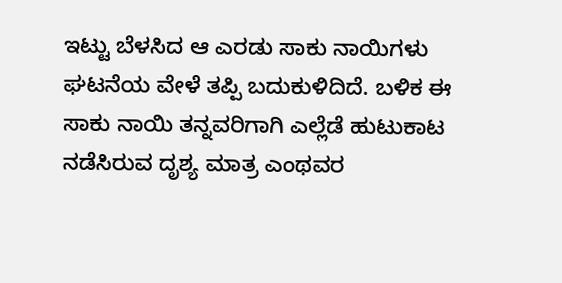ಇಟ್ಟು ಬೆಳಸಿದ ಆ ಎರಡು ಸಾಕು ನಾಯಿಗಳು ಘಟನೆಯ ವೇಳೆ ತಪ್ಪಿ ಬದುಕುಳಿದಿದೆ. ಬಳಿಕ ಈ ಸಾಕು ನಾಯಿ ತನ್ನವರಿಗಾಗಿ ಎಲ್ಲೆಡೆ ಹುಟುಕಾಟ ನಡೆಸಿರುವ ದೃಶ್ಯ ಮಾತ್ರ ಎಂಥವರ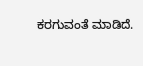ಕರಗುವಂತೆ ಮಾಡಿದೆ.